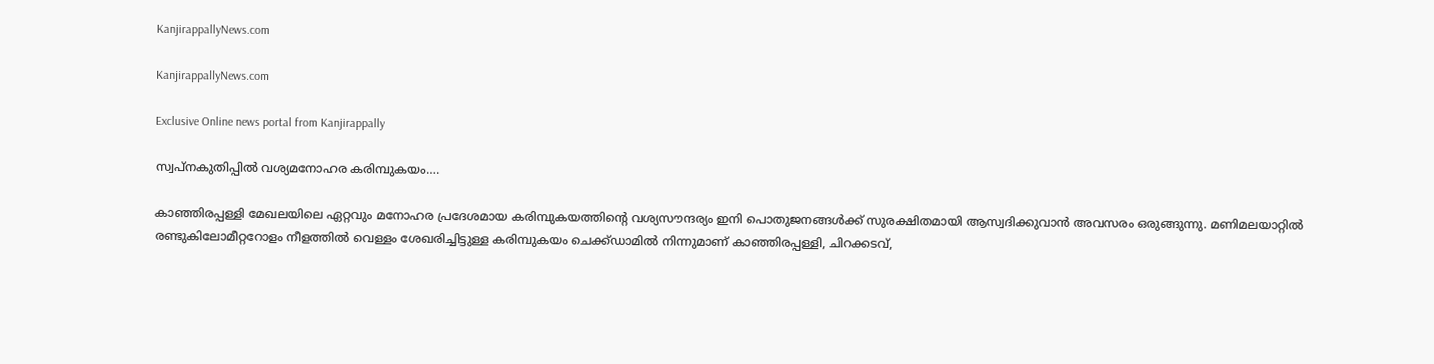KanjirappallyNews.com

KanjirappallyNews.com

Exclusive Online news portal from Kanjirappally

സ്വപ്നകുതിപ്പിൽ വശ്യമനോഹര കരിമ്പുകയം….

കാഞ്ഞിരപ്പള്ളി മേഖലയിലെ ഏറ്റവും മനോഹര പ്രദേശമായ കരിമ്പുകയത്തിന്റെ വശ്യസൗന്ദര്യം ഇനി പൊതുജനങ്ങൾക്ക് സുരക്ഷിതമായി ആസ്വദിക്കുവാൻ അവസരം ഒരുങ്ങുന്നു. മണിമലയാറ്റിൽ രണ്ടുകിലോമീറ്ററോളം നീളത്തിൽ വെള്ളം ശേഖരിച്ചിട്ടുള്ള കരിമ്പുകയം ചെക്ക്ഡാമിൽ നിന്നുമാണ് കാഞ്ഞിരപ്പള്ളി, ചിറക്കടവ്,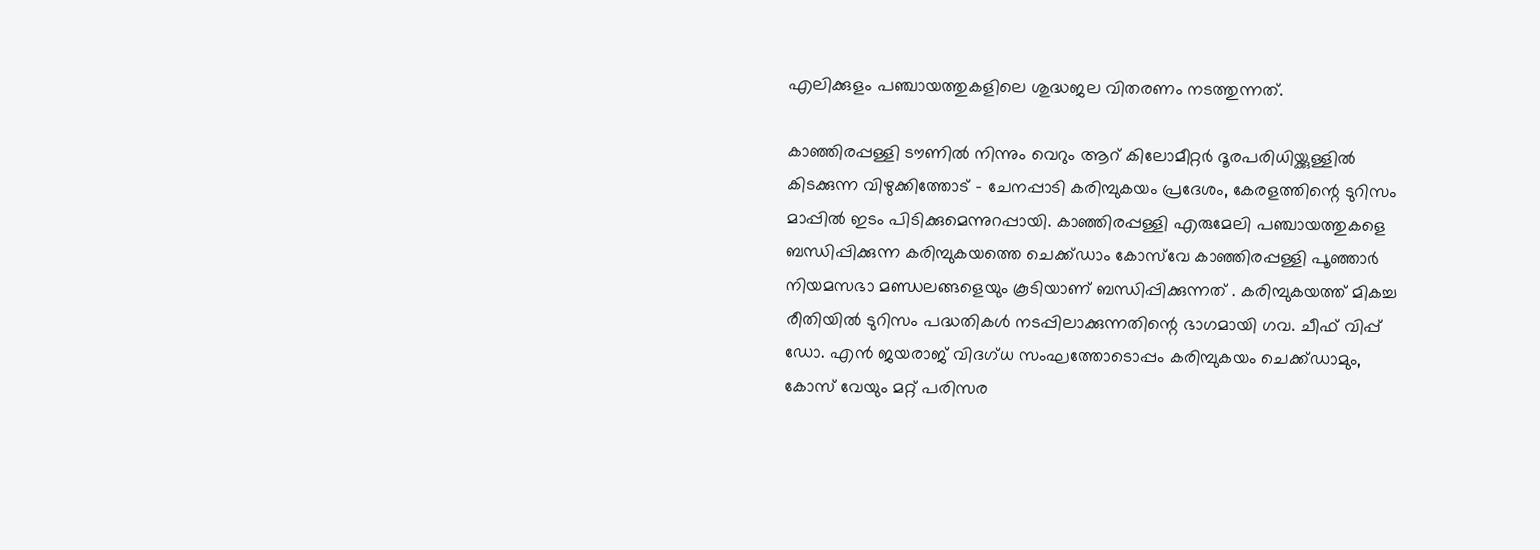എലിക്കുളം പഞ്ചായത്തുകളിലെ ശുദ്ധജല വിതരണം നടത്തുന്നത്.

കാഞ്ഞിരപ്പള്ളി ടൗണിൽ നിന്നും വെറും ആറ് കിലോമീറ്റർ ദൂരപരിധിയ്ക്കുള്ളിൽ കിടക്കുന്ന വിഴുക്കിത്തോട് – ചേനപ്പാടി കരിമ്പുകയം പ്രദേശം, കേരളത്തിന്റെ ടുറിസം മാപ്പിൽ ഇടം പിടിക്കുമെന്നുറപ്പായി. കാഞ്ഞിരപ്പള്ളി എരുമേലി പഞ്ചായത്തുകളെ ബന്ധിപ്പിക്കുന്ന കരിമ്പുകയത്തെ ചെക്ക്ഡാം കോസ്‌വേ കാഞ്ഞിരപ്പള്ളി പൂഞ്ഞാർ നിയമസഭാ മണ്ഡലങ്ങളെയും കൂടിയാണ് ബന്ധിപ്പിക്കുന്നത് . കരിമ്പുകയത്ത് മികച്ച രീതിയിൽ ടുറിസം പദ്ധതികൾ നടപ്പിലാക്കുന്നതിന്റെ ഭാഗമായി ഗവ. ചീഫ് വിപ്പ് ഡോ. എൻ ജയരാജ് വിദഗ്ധ സംഘത്തോടൊപ്പം കരിമ്പുകയം ചെക്ക്ഡാമും, കോസ് വേയും മറ്റ് പരിസര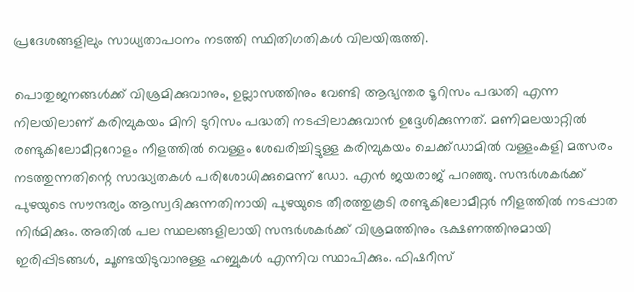പ്രദേശങ്ങളിലും സാധ്യതാപഠനം നടത്തി സ്ഥിതിഗതികൾ വിലയിരുത്തി.

പൊതുജനങ്ങൾക്ക് വിശ്രമിക്കുവാനും, ഉല്ലാസത്തിനും വേണ്ടി ആഭ്യന്തര ടൂറിസം പദ്ധതി എന്ന നിലയിലാണ് കരിമ്പുകയം മിനി ടുറിസം പദ്ധതി നടപ്പിലാക്കുവാൻ ഉദ്ദേശിക്കുന്നത്. മണിമലയാറ്റിൽ രണ്ടുകിലോമീറ്ററോളം നീളത്തിൽ വെള്ളം ശേഖരിച്ചിട്ടുള്ള കരിമ്പുകയം ചെക്ക്ഡാമിൽ വള്ളംകളി മത്സരം നടത്തുന്നതിന്റെ സാദ്ധ്യതകൾ പരിശോധിക്കുമെന്ന് ഡോ. എൻ ജയരാജ് പറഞ്ഞു. സന്ദർശകർക്ക് പുഴയുടെ സൗന്ദര്യം ആസ്വദിക്കുന്നതിനായി പുഴയുടെ തീരത്തുകൂടി രണ്ടുകിലോമീറ്റർ നീളത്തിൽ നടപ്പാത നിർമിക്കും. അതിൽ പല സ്ഥലങ്ങളിലായി സന്ദർശകർക്ക് വിശ്രമത്തിനും ഭക്ഷണത്തിനുമായി ഇരിപ്പിടങ്ങൾ, ചൂണ്ടയിടുവാനുള്ള ഹബ്ബുകൾ എന്നിവ സ്ഥാപിക്കും. ഫിഷറീസ്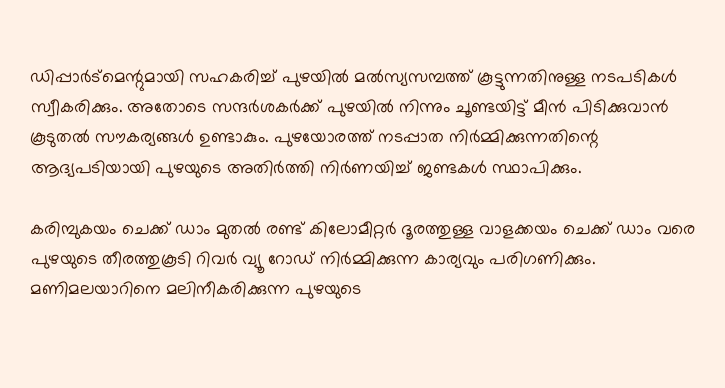ഡിപ്പാർട്മെന്റുമായി സഹകരിച്ച് പുഴയിൽ മൽസ്യസമ്പത്ത് കൂട്ടുന്നതിനുള്ള നടപടികൾ സ്വീകരിക്കും. അതോടെ സന്ദർശകർക്ക് പുഴയിൽ നിന്നും ചൂണ്ടയിട്ട് മീൻ പിടിക്കുവാൻ കൂടുതൽ സൗകര്യങ്ങൾ ഉണ്ടാകും. പുഴയോരത്ത് നടപ്പാത നിർമ്മിക്കുന്നതിന്റെ ആദ്യപടിയായി പുഴയുടെ അതിർത്തി നിർണയിച്ച് ജണ്ടകൾ സ്ഥാപിക്കും.

കരിമ്പുകയം ചെക്ക് ഡാം മുതൽ രണ്ട്‌ കിലോമീറ്റർ ദൂരത്തുള്ള വാളക്കയം ചെക്ക് ഡാം വരെ പുഴയുടെ തീരത്തുകൂടി റിവർ വ്യൂ റോഡ് നിർമ്മിക്കുന്ന കാര്യവും പരിഗണിക്കും. മണിമലയാറിനെ മലിനീകരിക്കുന്ന പുഴയുടെ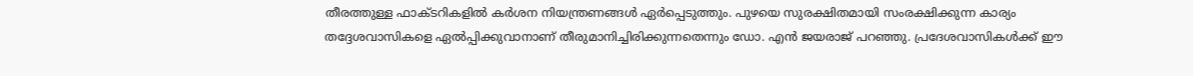തീരത്തുള്ള ഫാക്ടറികളിൽ കർശന നിയന്ത്രണങ്ങൾ ഏർപ്പെടുത്തും. പുഴയെ സുരക്ഷിതമായി സംരക്ഷിക്കുന്ന കാര്യം തദ്ദേശവാസികളെ ഏൽപ്പിക്കുവാനാണ് തീരുമാനിച്ചിരിക്കുന്നതെന്നും ഡോ. എൻ ജയരാജ് പറഞ്ഞു. പ്രദേശവാസികൾക്ക് ഈ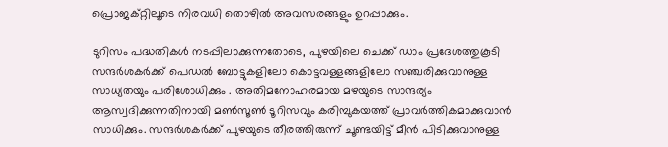പ്രൊജക്റ്റിലൂടെ നിരവധി തൊഴിൽ അവസരങ്ങളും ഉറപ്പാക്കും.

ടുറിസം പദ്ധതികൾ നടപ്പിലാക്കുന്നതോടെ, പുഴയിലെ ചെക്ക് ഡാം പ്രദേശത്തുകൂടി സന്ദർശകർക്ക് പെഡൽ ബോട്ടുകളിലോ കൊട്ടവള്ളങ്ങളിലോ സഞ്ചരിക്കുവാനുള്ള സാധ്യതയും പരിശോധിക്കും . അതിമനോഹരമായ മഴയുടെ സാന്ദര്യം ആസ്വദിക്കുന്നതിനായി മൺസൂൺ ടൂറിസവും കരിമ്പുകയത്ത് പ്രാവർത്തികമാക്കുവാൻ സാധിക്കും. സന്ദർശകർക്ക് പുഴയുടെ തീരത്തിരുന്ന് ചൂണ്ടയിട്ട് മീൻ പിടിക്കുവാനുള്ള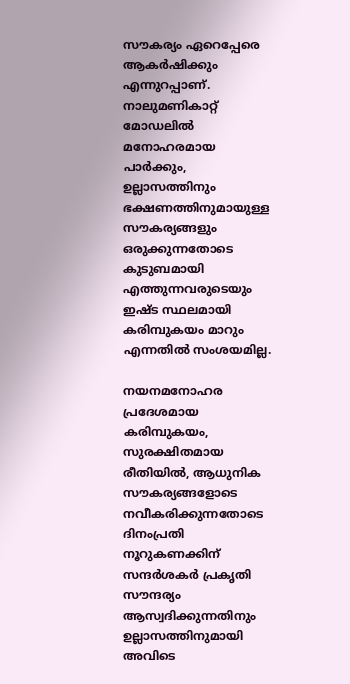സൗകര്യം ഏറെപ്പേരെ ആകർഷിക്കും എന്നുറപ്പാണ്. നാലുമണികാറ്റ് മോഡലിൽ മനോഹരമായ പാർക്കും, ഉല്ലാസത്തിനും ഭക്ഷണത്തിനുമായുള്ള സൗകര്യങ്ങളും ഒരുക്കുന്നതോടെ കുടുബമായി എത്തുന്നവരുടെയും ഇഷ്ട സ്ഥലമായി കരിമ്പുകയം മാറും എന്നതിൽ സംശയമില്ല.

നയനമനോഹര പ്രദേശമായ കരിമ്പുകയം, സുരക്ഷിതമായ രീതിയിൽ, ആധുനിക സൗകര്യങ്ങളോടെ നവീകരിക്കുന്നതോടെ ദിനംപ്രതി നൂറുകണക്കിന് സന്ദർശകർ പ്രകൃതി സൗന്ദര്യം ആസ്വദിക്കുന്നതിനും ഉല്ലാസത്തിനുമായി അവിടെ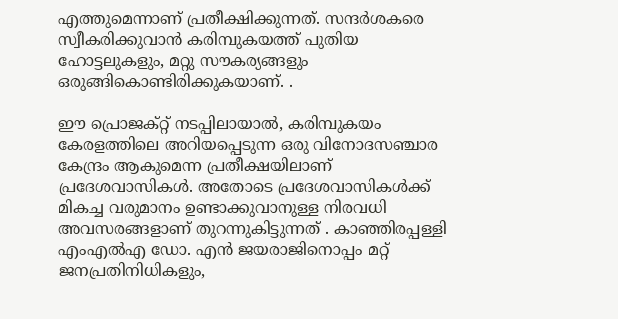എത്തുമെന്നാണ് പ്രതീക്ഷിക്കുന്നത്. സന്ദർശകരെ സ്വീകരിക്കുവാൻ കരിമ്പുകയത്ത് പുതിയ ഹോട്ടലുകളും, മറ്റു സൗകര്യങ്ങളും ഒരുങ്ങികൊണ്ടിരിക്കുകയാണ്. .

ഈ പ്രൊജക്റ്റ് നടപ്പിലായാൽ, കരിമ്പുകയം കേരളത്തിലെ അറിയപ്പെടുന്ന ഒരു വിനോദസഞ്ചാര കേന്ദ്രം ആകുമെന്ന പ്രതീക്ഷയിലാണ് പ്രദേശവാസികൾ. അതോടെ പ്രദേശവാസികൾക്ക് മികച്ച വരുമാനം ഉണ്ടാക്കുവാനുള്ള നിരവധി അവസരങ്ങളാണ് തുറന്നുകിട്ടുന്നത് . കാഞ്ഞിരപ്പള്ളി എംഎൽഎ ഡോ. എൻ ജയരാജിനൊപ്പം മറ്റ് ജനപ്രതിനിധികളും,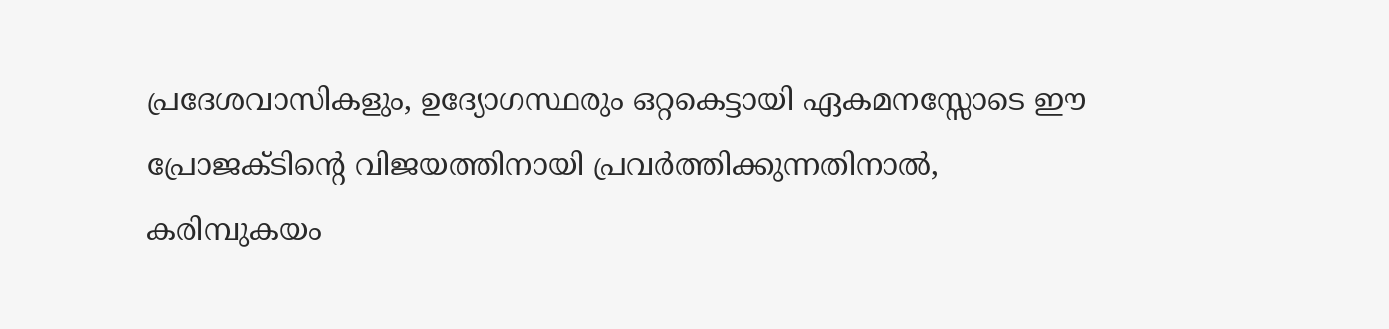പ്രദേശവാസികളും, ഉദ്യോഗസ്ഥരും ഒറ്റകെട്ടായി ഏകമനസ്സോടെ ഈ പ്രോജക്ടിന്റെ വിജയത്തിനായി പ്രവർത്തിക്കുന്നതിനാൽ, കരിമ്പുകയം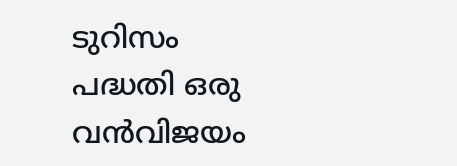ടുറിസം പദ്ധതി ഒരു വൻവിജയം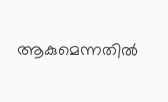ആകുമെന്നതിൽ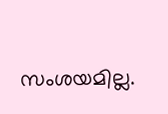സംശയമില്ല.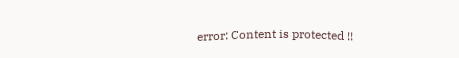error: Content is protected !!